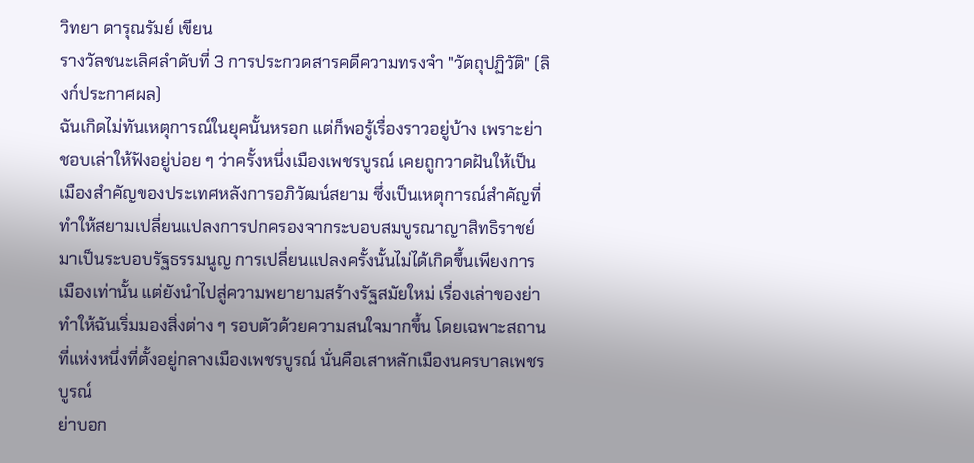วิทยา ดารุณรัมย์ เขียน
รางวัลชนะเลิศลำดับที่ 3 การประกวดสารคดีความทรงจำ "วัตถุปฏิวัติ" (ลิงก์ประกาศผล)
ฉันเกิดไม่ทันเหตุการณ์ในยุคนั้นหรอก แต่ก็พอรู้เรื่องราวอยู่บ้าง เพราะย่าชอบเล่าให้ฟังอยู่บ่อย ๆ ว่าครั้งหนึ่งเมืองเพชรบูรณ์ เคยถูกวาดฝันให้เป็นเมืองสำคัญของประเทศหลังการอภิวัฒน์สยาม ซึ่งเป็นเหตุการณ์สำคัญที่ทำให้สยามเปลี่ยนแปลงการปกครองจากระบอบสมบูรณาญาสิทธิราชย์มาเป็นระบอบรัฐธรรมนูญ การเปลี่ยนแปลงครั้งนั้นไม่ได้เกิดขึ้นเพียงการเมืองเท่านั้น แต่ยังนำไปสู่ความพยายามสร้างรัฐสมัยใหม่ เรื่องเล่าของย่าทำให้ฉันเริ่มมองสิ่งต่าง ๆ รอบตัวด้วยความสนใจมากขึ้น โดยเฉพาะสถานที่แห่งหนึ่งที่ตั้งอยู่กลางเมืองเพชรบูรณ์ นั่นคือเสาหลักเมืองนครบาลเพชรบูรณ์
ย่าบอก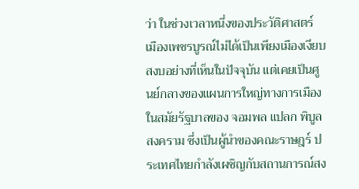ว่า ในช่วงเวลาหนึ่งของประวัติศาสตร์ เมืองเพชรบูรณ์ไม่ได้เป็นเพียงเมืองเงียบสงบอย่างที่เห็นในปัจจุบัน แต่เคยเป็นศูนย์กลางของแผนการใหญ่ทางการเมือง ในสมัยรัฐบาลของ จอมพล แปลก พิบูลสงคราม ซึ่งเป็นผู้นำของคณะราษฎร์ ประเทศไทยกำลังเผชิญกับสถานการณ์สง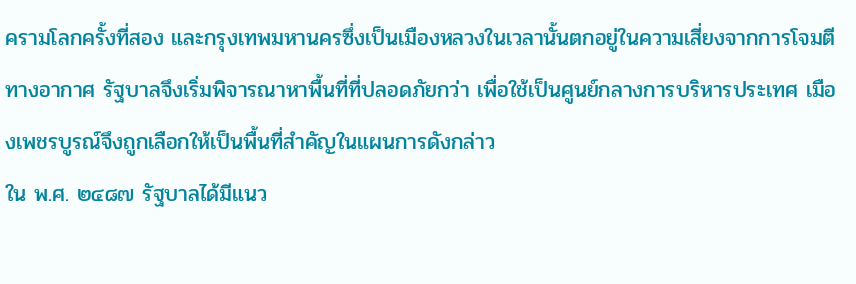ครามโลกครั้งที่สอง และกรุงเทพมหานครซึ่งเป็นเมืองหลวงในเวลานั้นตกอยู่ในความเสี่ยงจากการโจมตีทางอากาศ รัฐบาลจึงเริ่มพิจารณาหาพื้นที่ที่ปลอดภัยกว่า เพื่อใช้เป็นศูนย์กลางการบริหารประเทศ เมืองเพชรบูรณ์จึงถูกเลือกให้เป็นพื้นที่สำคัญในแผนการดังกล่าว
ใน พ.ศ. ๒๔๘๗ รัฐบาลได้มีแนว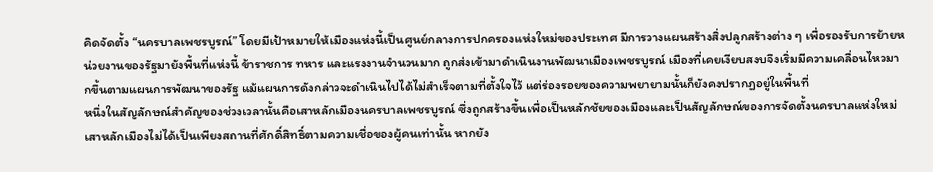คิดจัดตั้ง “นครบาลเพชรบูรณ์” โดยมีเป้าหมายให้เมืองแห่งนี้เป็นศูนย์กลางการปกครองแห่งใหม่ของประเทศ มีการวางแผนสร้างสิ่งปลูกสร้างต่าง ๆ เพื่อรองรับการย้ายหน่วยงานของรัฐมายังพื้นที่แห่งนี้ ข้าราชการ ทหาร และแรงงานจำนวนมาก ถูกส่งเข้ามาดำเนินงานพัฒนาเมืองเพชรบูรณ์ เมืองที่เคยเงียบสงบจึงเริ่มมีความเคลื่อนไหวมากขึ้นตามแผนการพัฒนาของรัฐ แม้แผนการดังกล่าวจะดำเนินไปได้ไม่สำเร็จตามที่ตั้งใจไว้ แต่ร่องรอยของความพยายามนั้นก็ยังคงปรากฏอยู่ในพื้นที่
หนึ่งในสัญลักษณ์สำคัญของช่วงเวลานั้นคือเสาหลักเมืองนครบาลเพชรบูรณ์ ซึ่งถูกสร้างขึ้นเพื่อเป็นหลักชัยของเมืองและเป็นสัญลักษณ์ของการจัดตั้งนครบาลแห่งใหม่ เสาหลักเมืองไม่ได้เป็นเพียงสถานที่ศักดิ์สิทธิ์ตามความเชื่อของผู้คนเท่านั้น หากยัง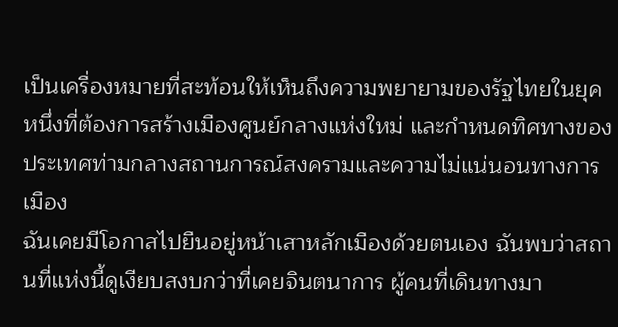เป็นเครื่องหมายที่สะท้อนให้เห็นถึงความพยายามของรัฐไทยในยุคหนึ่งที่ต้องการสร้างเมืองศูนย์กลางแห่งใหม่ และกำหนดทิศทางของประเทศท่ามกลางสถานการณ์สงครามและความไม่แน่นอนทางการเมือง
ฉันเคยมีโอกาสไปยืนอยู่หน้าเสาหลักเมืองด้วยตนเอง ฉันพบว่าสถานที่แห่งนี้ดูเงียบสงบกว่าที่เคยจินตนาการ ผู้คนที่เดินทางมา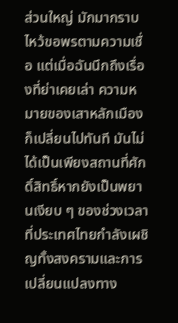ส่วนใหญ่ มักมากราบไหว้ขอพรตามความเชื่อ แต่เมื่อฉันนึกถึงเรื่องที่ย่าเคยเล่า ความหมายของเสาหลักเมืองก็เปลี่ยนไปทันที มันไม่ได้เป็นเพียงสถานที่ศักดิ์สิทธิ์หากยังเป็นพยานเงียบ ๆ ของช่วงเวลาที่ประเทศไทยกำลังเผชิญทั้งสงครามและการเปลี่ยนแปลงทาง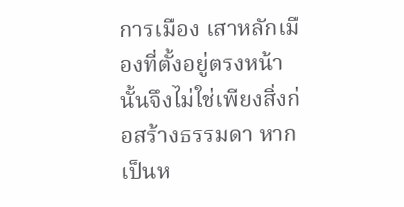การเมือง เสาหลักเมืองที่ตั้งอยู่ตรงหน้านั้นจึงไม่ใช่เพียงสิ่งก่อสร้างธรรมดา หากเป็นห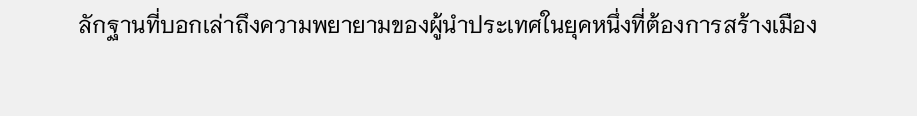ลักฐานที่บอกเล่าถึงความพยายามของผู้นำประเทศในยุคหนึ่งที่ต้องการสร้างเมือง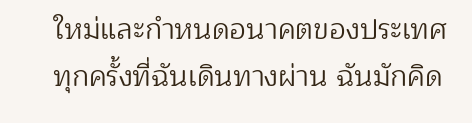ใหม่และกำหนดอนาคตของประเทศ
ทุกครั้งที่ฉันเดินทางผ่าน ฉันมักคิด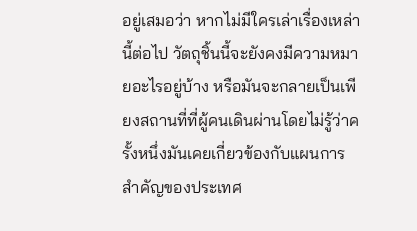อยู่เสมอว่า หากไม่มีใครเล่าเรื่องเหล่านี้ต่อไป วัตถุชิ้นนี้จะยังคงมีความหมายอะไรอยู่บ้าง หรือมันจะกลายเป็นเพียงสถานที่ที่ผู้คนเดินผ่านโดยไม่รู้ว่าครั้งหนึ่งมันเคยเกี่ยวข้องกับแผนการสำคัญของประเทศ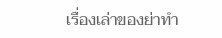เรื่องเล่าของย่าทำ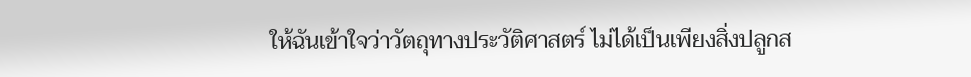ให้ฉันเข้าใจว่าวัตถุทางประวัติศาสตร์ ไม่ได้เป็นเพียงสิ่งปลูกส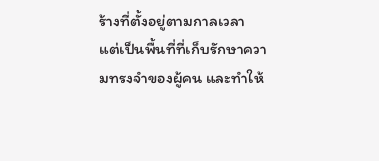ร้างที่ตั้งอยู่ตามกาลเวลา แต่เป็นพื้นที่ที่เก็บรักษาความทรงจำของผู้คน และทำให้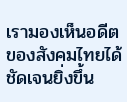เรามองเห็นอดีตของสังคมไทยได้ชัดเจนยิ่งขึ้น